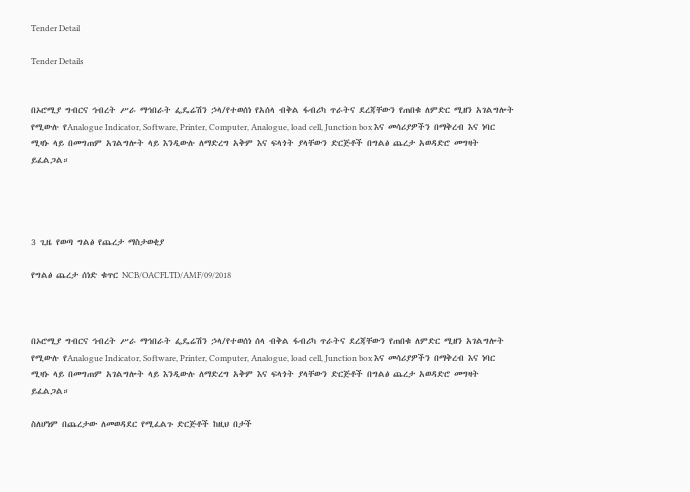Tender Detail

Tender Details


በኦሮሚያ ግብርና ኅብረት ሥራ ማኅበራት ፌዴሬሽን ኃላ/የተወሰነ የአሰላ ብቅል ፋብሪካ ጥራትና ደረጃቸውን የጠበቁ ለምድር ሚዘን አገልግሎት የሚውሉ የAnalogue Indicator, Software, Printer, Computer, Analogue, load cell, Junction box እና መሳሪያዎችን በማቅረብ እና ነባር ሚዛኑ ላይ በመግጠም አገልግሎት ላይ እንዲውሉ ለማድረግ አቅም እና ፍላጎት ያላቸውን ድርጅቶች በግልፅ ጨረታ አወዳድሮ መግዛት ይፈልጋል።




3 ጊዜ የወጣ ግልፅ የጨረታ ማስታወቂያ

የግልፅ ጨረታ ሰነድ ቁጥር NCB/OACFLTD/AMF/09/2018



በኦሮሚያ ግብርና ኅብረት ሥራ ማኅበራት ፌዴሬሽን ኃላ/የተወሰነ ሰላ ብቅል ፋብሪካ ጥራትና ደረጃቸውን የጠበቁ ለምድር ሚዘን አገልግሎት የሚውሉ የAnalogue Indicator, Software, Printer, Computer, Analogue, load cell, Junction box እና መሳሪያዎችን በማቅረብ እና ነባር ሚዛኑ ላይ በመግጠም አገልግሎት ላይ እንዲውሉ ለማድረግ አቅም እና ፍላጎት ያላቸውን ድርጅቶች በግልፅ ጨረታ አወዳድሮ መግዛት ይፈልጋል።

ስለሆነም በጨረታው ለመወዳደር የሚፈልጉ ድርጅቶች ከዚህ በታች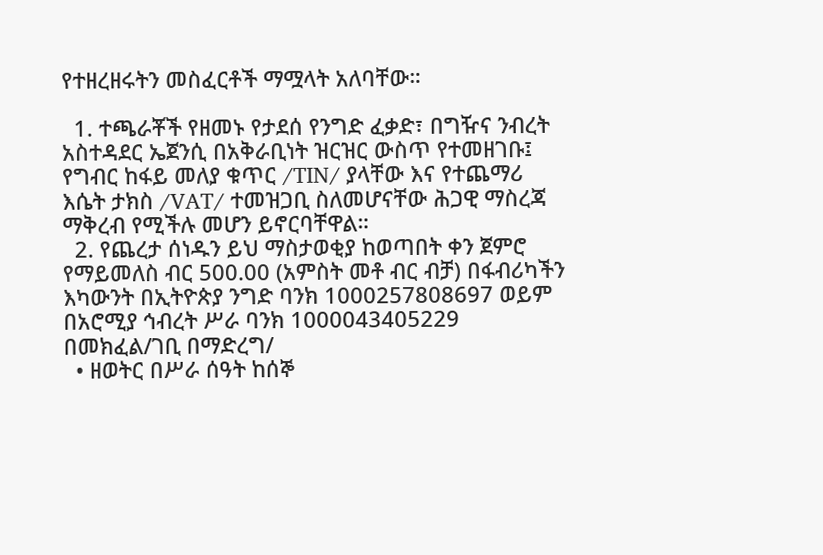የተዘረዘሩትን መስፈርቶች ማሟላት አለባቸው።

  1. ተጫራቾች የዘመኑ የታደሰ የንግድ ፈቃድ፣ በግዥና ንብረት አስተዳደር ኤጀንሲ በአቅራቢነት ዝርዝር ውስጥ የተመዘገቡ፤ የግብር ከፋይ መለያ ቁጥር /TIN/ ያላቸው እና የተጨማሪ እሴት ታክስ /VAT/ ተመዝጋቢ ስለመሆናቸው ሕጋዊ ማስረጃ ማቅረብ የሚችሉ መሆን ይኖርባቸዋል።
  2. የጨረታ ሰነዱን ይህ ማስታወቂያ ከወጣበት ቀን ጀምሮ የማይመለስ ብር 500.00 (አምስት መቶ ብር ብቻ) በፋብሪካችን እካውንት በኢትዮጵያ ንግድ ባንክ 1000257808697 ወይም በአሮሚያ ኅብረት ሥራ ባንክ 1000043405229 በመክፈል/ገቢ በማድረግ/
  • ዘወትር በሥራ ሰዓት ከሰኞ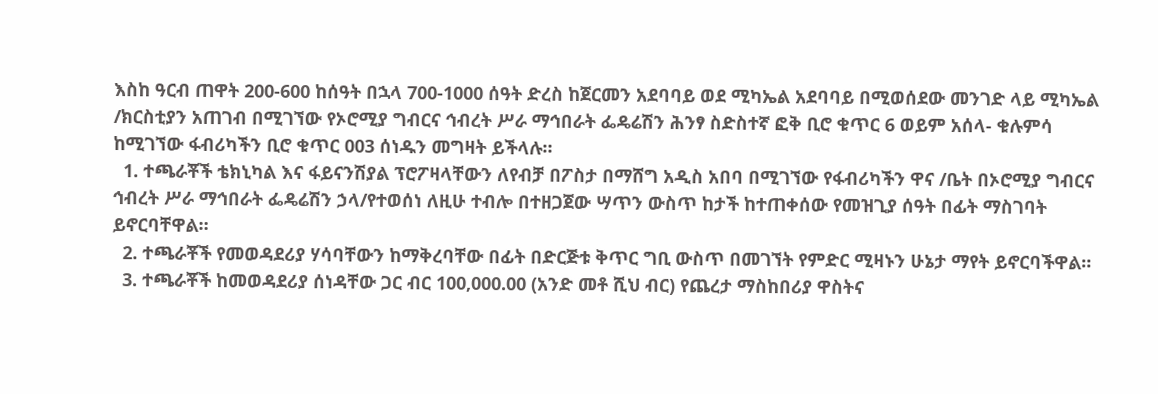እስከ ዓርብ ጠዋት 200-600 ከሰዓት በኋላ 700-1000 ሰዓት ድረስ ከጀርመን አደባባይ ወደ ሚካኤል አደባባይ በሚወሰደው መንገድ ላይ ሚካኤል /ክርስቲያን አጠገብ በሚገኘው የኦሮሚያ ግብርና ኅብረት ሥራ ማኅበራት ፌዴሬሽን ሕንፃ ስድስተኛ ፎቅ ቢሮ ቁጥር 6 ወይም አሰላ- ቁሉምሳ ከሚገኘው ፋብሪካችን ቢሮ ቁጥር 003 ሰነዱን መግዛት ይችላሉ።
  1. ተጫራቾች ቴክኒካል እና ፋይናንሽያል ፕሮፖዛላቸውን ለየብቻ በፖስታ በማሸግ አዲስ አበባ በሚገኘው የፋብሪካችን ዋና /ቤት በኦሮሚያ ግብርና ኅብረት ሥራ ማኅበራት ፌዴሬሽን ኃላ/የተወሰነ ለዚሁ ተብሎ በተዘጋጀው ሣጥን ውስጥ ከታች ከተጠቀሰው የመዝጊያ ሰዓት በፊት ማስገባት ይኖርባቸዋል።
  2. ተጫራቾች የመወዳደሪያ ሃሳባቸውን ከማቅረባቸው በፊት በድርጅቱ ቅጥር ግቢ ውስጥ በመገኘት የምድር ሚዛኑን ሁኔታ ማየት ይኖርባችዋል።
  3. ተጫራቾች ከመወዳደሪያ ሰነዳቸው ጋር ብር 100,000.00 (አንድ መቶ ሺህ ብር) የጨረታ ማስከበሪያ ዋስትና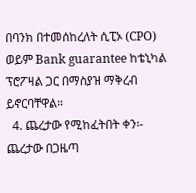በባንክ በተመሰከረለት ሲፒኦ (CPO) ወይም Bank guarantee ከቴኒካል ፕሮፖዛል ጋር በማስያዝ ማቅረብ ይኖርባቸዋል።
  4. ጨረታው የሚከፈትበት ቀን፡- ጨረታው በጋዜጣ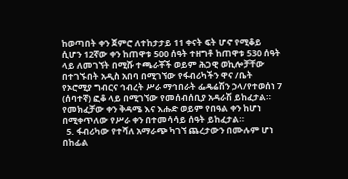ከወጣበት ቀን ጀምሮ ለተከታታይ 11 ቀናት ፍት ሆኖ የሚቆይ ሲሆን 12ኛው ቀን ከጠዋቱ 500 ሰዓት ተዘግቶ ከጠዋቱ 530 ሰዓት ላይ ለመገኘት በሚሹ ተጫራቾች ወይም ሕጋዊ ወኪሎቻቸው በተገኙበት አዲስ አበባ በሚገኘው የፋብሪካችን ዋና /ቤት የኦሮሚያ ግብርና ኅብረት ሥራ ማኅበራት ፌዴሬሽን ኃላ/የተወሰነ 7 (ሰባተኛ) ፎቆ ላይ በሚገኘው የመሰብሰቢያ አዳራሽ ይከፈታል። የመክፈቻው ቀን ቅዳሜ እና እሑድ ወይም የበዓል ቀን ከሆነ በሚቀጥለው የሥራ ቀን በተመሳሳይ ሰዓት ይከፈታል።
  5. ፋብሪካው የተሻለ አማራጭ ካገኘ ጨረታውን በሙሉም ሆነ በከፊል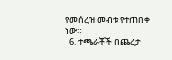የመሰረዝ መብቱ የተጠበቀ ነው።
  6. ተጫራቾች በጨረታ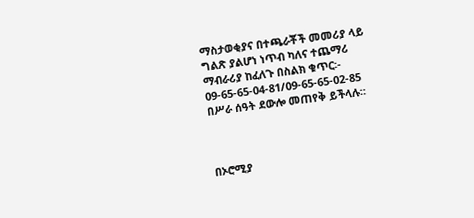ማስታወቂያና በተጫራቾች መመሪያ ላይ ግልጽ ያልሆነ ነጥብ ካለና ተጨማሪ ማብራሪያ ከፈለጉ በስልክ ቁጥር፡- 09-65-65-04-81/09-65-65-02-85 በሥራ ሰዓት ደውሎ መጠየቅ ይችላሉ።



በኦሮሚያ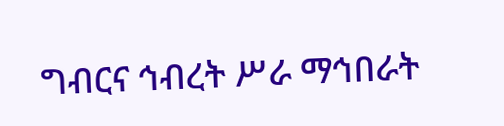ግብርና ኅብረት ሥራ ማኅበራት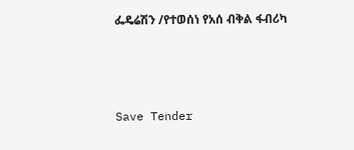ፌዴሬሽን /የተወሰነ የአሰ ብቅል ፋብሪካ



Save Tender